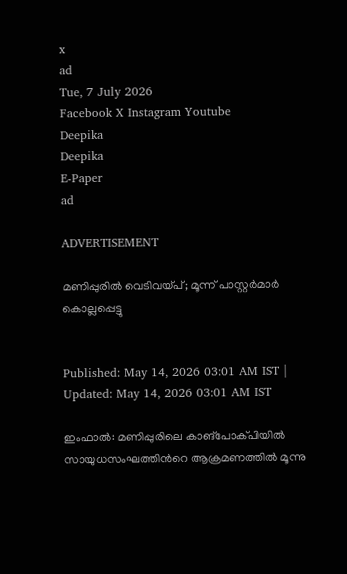x
ad
Tue, 7 July 2026
Facebook X Instagram Youtube
Deepika
Deepika
E-Paper
ad

ADVERTISEMENT

മണിപ്പുരില്‍ വെടിവയ്പ്; മൂന്ന് പാസ്റ്റർമാർ കൊല്ലപ്പെട്ടു


Published: May 14, 2026 03:01 AM IST | Updated: May 14, 2026 03:01 AM IST

ഇംഫാല്‍: മണിപ്പുരിലെ കാങ്‌പോക്പിയില്‍ സായുധസംഘത്തിന്‍റെ ആക്രമണത്തിൽ മൂന്നു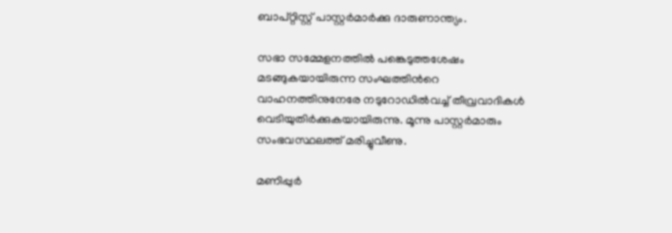ബാപ്റ്റിസ്റ്റ് പാസ്റ്റർമാര്‍ക്കു ദാരുണാന്ത്യം.

സഭാ സമ്മേളനത്തിൽ പങ്കെടുത്തശേഷം മടങ്ങുകയായിരുന്ന സംഘത്തിന്‍റെ വാഹനത്തിനുനേരേ നടുറോഡിൽവച്ച് തീവ്രവാദികൾ വെടിയുതിർക്കുകയായിരുന്നു. മൂന്നു പാസ്റ്റർമാരും സംഭവസ്ഥലത്ത് മരിച്ചുവീണു.

മണിപ്പുര്‍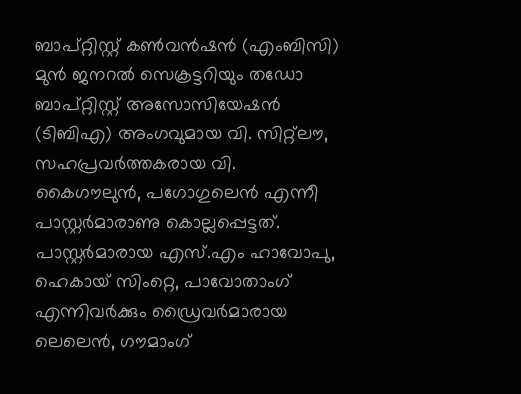ബാപ്റ്റിസ്റ്റ് കണ്‍വന്‍ഷന്‍ (എംബിസി) മുന്‍ ജനറല്‍ സെക്രട്ടറിയും തഡോ ബാപ്റ്റിസ്റ്റ് അസോസിയേഷൻ (ടിബിഎ) അംഗവുമായ വി. സിറ്റ്‌ലൗ, സഹപ്രവർത്തകരായ വി. കൈഗൗലുന്‍, പഗോഗുലെന്‍ എന്നീ പാസ്റ്റർമാരാണു കൊല്ലപ്പെട്ടത്. പാസ്റ്റർമാരായ എസ്.എം ഹാവോപു, ഹെകായ് സിംറ്റെ, പാവോതാംഗ് എന്നിവർക്കും ഡ്രൈവര്‍മാരായ ലെലെന്‍, ഗൗമാംഗ്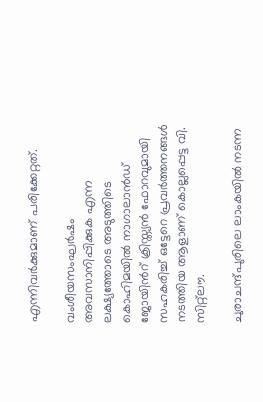എന്നിവര്‍ക്കുമാണ് പരിക്കേറ്റത്.

വംശീയസംഘര്‍ഷം അവസാനിപ്പിക്കുക എന്ന ലക്ഷ്യത്തോടെ അടുത്തിടെ കൊഹിമയില്‍ നാഗാലാന്‍ഡ് ജോയിന്‍റ് ക്രിസ്ത്യന്‍ ഫോറവുമായി സഹകരിച്ച് ഒട്ടേറെ പ്രവര്‍ത്തനങ്ങള്‍ നടത്തിയ ആളാണ് കൊല്ലപ്പെട്ട വി. സിറ്റ്‌ലൗ.

ചുരാചന്ദ്പുരിലെ ലാംകയില്‍ നടന്ന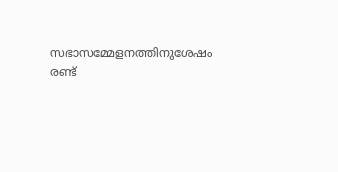സഭാസമ്മേളനത്തിനുശേഷം രണ്ട്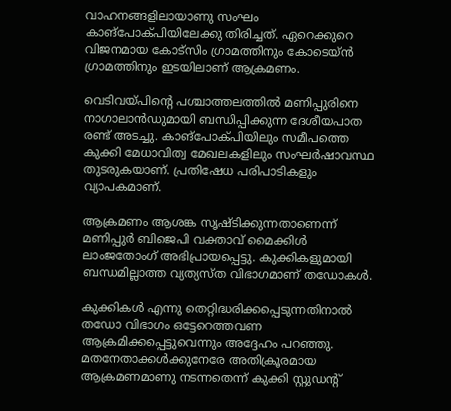വാഹനങ്ങളിലായാണു സംഘം കാങ്‌പോക്പിയിലേക്കു തിരിച്ചത്. ഏറെക്കുറെ വിജനമായ കോട്‌സിം ഗ്രാമത്തിനും കോടെയ്ന്‍ ഗ്രാമത്തിനും ഇടയിലാണ് ആക്രമണം.

വെടിവയ്പിന്‍റെ പശ്ചാത്തലത്തിൽ മണിപ്പുരിനെ നാഗാലാന്‍ഡുമായി ബന്ധിപ്പിക്കുന്ന ദേശീയപാത രണ്ട് അടച്ചു. കാങ്‌പോക്പിയിലും സമീപത്തെ കുക്കി മേധാവിത്വ മേഖലകളിലും സംഘര്‍ഷാവസ്ഥ തുടരുകയാണ്. പ്രതിഷേധ പരിപാടികളും വ്യാപകമാണ്.

ആക്രമണം ആശങ്ക സൃഷ്ടിക്കുന്നതാണെന്ന് മണിപ്പുര്‍ ബിജെപി വക്താവ് മൈക്കിള്‍ ലാംജതോംഗ് അഭിപ്രായപ്പെട്ടു. കുക്കികളുമായി ബന്ധമില്ലാത്ത വ്യത്യസ്ത വിഭാഗമാണ് തഡോകള്‍.

കുക്കികള്‍ എന്നു തെറ്റിദ്ധരിക്കപ്പെടുന്നതിനാല്‍ തഡോ വിഭാഗം ഒട്ടേറെത്തവണ ആക്രമിക്കപ്പെട്ടുവെന്നും അദ്ദേഹം പറഞ്ഞു. മതനേതാക്കള്‍ക്കുനേരേ അതിക്രൂരമായ ആക്രമണമാണു നടന്നതെന്ന് കുക്കി സ്റ്റുഡന്‍റ്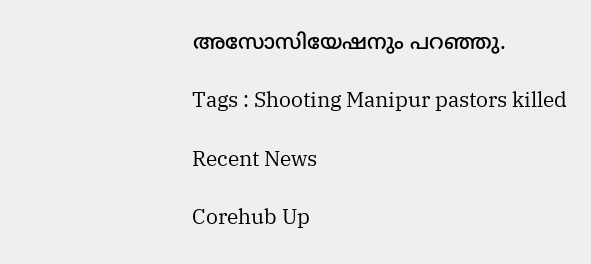അസോസിയേഷനും പറഞ്ഞു.

Tags : Shooting Manipur pastors killed

Recent News

Corehub Up